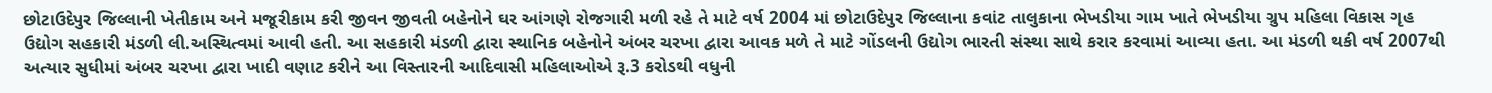છોટાઉદેપુર જિલ્લાની ખેતીકામ અને મજૂરીકામ કરી જીવન જીવતી બહેનોને ઘર આંગણે રોજગારી મળી રહે તે માટે વર્ષ 2004 માં છોટાઉદેપુર જિલ્લાના કવાંટ તાલુકાના ભેખડીયા ગામ ખાતે ભેખડીયા ગ્રુપ મહિલા વિકાસ ગૃહ ઉદ્યોગ સહકારી મંડળી લી.અસ્થિત્વમાં આવી હતી. આ સહકારી મંડળી દ્વારા સ્થાનિક બહેનોને અંબર ચરખા દ્વારા આવક મળે તે માટે ગોંડલની ઉદ્યોગ ભારતી સંસ્થા સાથે કરાર કરવામાં આવ્યા હતા. આ મંડળી થકી વર્ષ 2007થી અત્યાર સુધીમાં અંબર ચરખા દ્વારા ખાદી વણાટ કરીને આ વિસ્તારની આદિવાસી મહિલાઓએ રૂ.3 કરોડથી વધુની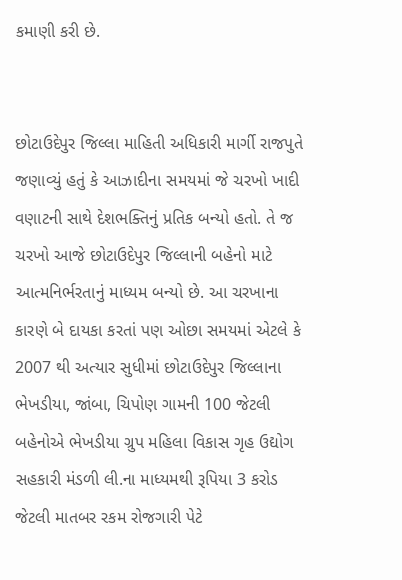કમાણી કરી છે.


છોટાઉદેપુર જિલ્લા માહિતી અધિકારી માર્ગી રાજપુતે જણાવ્યું હતું કે આઝાદીના સમયમાં જે ચરખો ખાદી વણાટની સાથે દેશભક્તિનું પ્રતિક બન્યો હતો. તે જ ચરખો આજે છોટાઉદેપુર જિલ્લાની બહેનો માટે આત્મનિર્ભરતાનું માધ્યમ બન્યો છે. આ ચરખાના કારણે બે દાયકા કરતાં પણ ઓછા સમયમાં એટલે કે 2007 થી અત્યાર સુધીમાં છોટાઉદેપુર જિલ્લાના ભેખડીયા, જાંબા, ચિપોણ ગામની 100 જેટલી બહેનોએ ભેખડીયા ગ્રુપ મહિલા વિકાસ ગૃહ ઉદ્યોગ સહકારી મંડળી લી.ના માધ્યમથી રૂપિયા 3 કરોડ જેટલી માતબર રકમ રોજગારી પેટે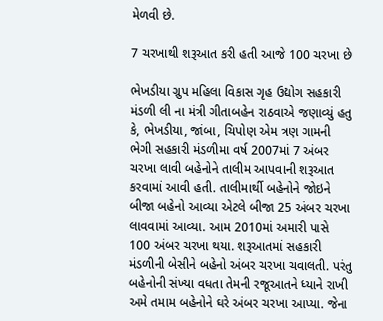મેળવી છે.

7 ચરખાથી શરૂઆત કરી હતી આજે 100 ચરખા છે

ભેખડીયા ગ્રુપ મહિલા વિકાસ ગૃહ ઉદ્યોગ સહકારી મંડળી લી ના મંત્રી ગીતાબહેન રાઠવાએ જણાવ્યું હતુ કે, ભેખડીયા, જાંબા, ચિપોણ એમ ત્રણ ગામની ભેગી સહકારી મંડળીમા વર્ષ 2007માં 7 અંબર ચરખા લાવી બહેનોને તાલીમ આપવાની શરૂઆત કરવામાં આવી હતી. તાલીમાર્થી બહેનોને જોઇને બીજા બહેનો આવ્યા એટલે બીજા 25 અંબર ચરખા લાવવામાં આવ્યા. આમ 2010માં અમારી પાસે 100 અંબર ચરખા થયા. શરૂઆતમાં સહકારી મંડળીની બેસીને બહેનો અંબર ચરખા ચવાલતી. પરંતુ બહેનોની સંખ્યા વધતા તેમની રજૂઆતને ધ્યાને રાખી અમે તમામ બહેનોને ઘરે અંબર ચરખા આપ્યા. જેના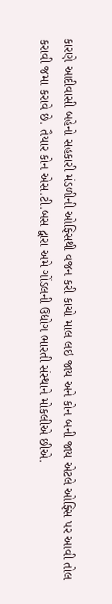કારણે આદીવાસી બહેનો સહકારી મંડળીની ઓફ્સિથી વજન કરી કાચો માલ લઇ જાય અને કોન બની જાય એટલે ઓફ્સિ પર આવી તોલ કરાવી જમા કરાવે છે. તૈયાર કોન એસ.ટી.બસ દ્વારા અમે ગોંડલની ઉદ્યોગ ભારતી સંસ્થાને મોકલીએ છીએ.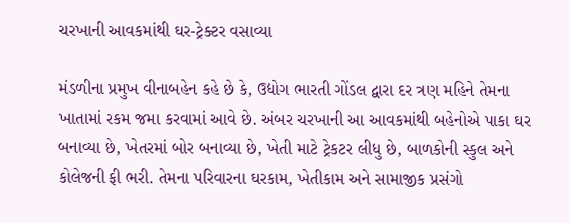ચરખાની આવકમાંથી ઘર-ટ્રેક્ટર વસાવ્યા

મંડળીના પ્રમુખ વીનાબહેન કહે છે કે, ઉદ્યોગ ભારતી ગોંડલ દ્વારા દર ત્રણ મહિને તેમના ખાતામાં રકમ જમા કરવામાં આવે છે. અંબર ચરખાની આ આવકમાંથી બહેનોએ પાકા ઘર બનાવ્યા છે, ખેતરમાં બોર બનાવ્યા છે, ખેતી માટે ટ્રેકટર લીધુ છે, બાળકોની સ્કુલ અને કોલેજની ફી ભરી. તેમના પરિવારના ઘરકામ, ખેતીકામ અને સામાજીક પ્રસંગો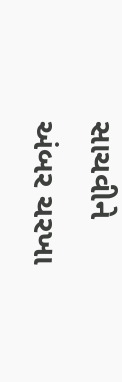સાચવીને અંબર ચરખા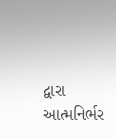દ્વારા આત્મનિર્ભર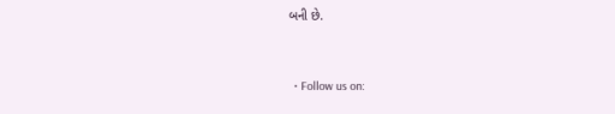બની છે.


  • Follow us on: